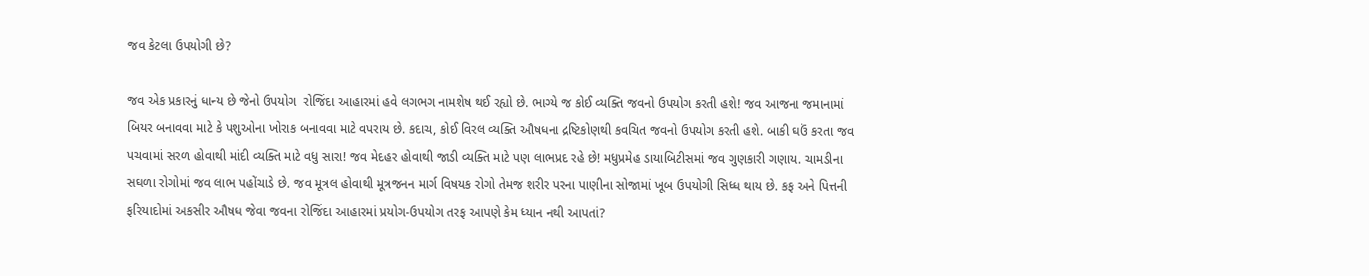જવ કેટલા ઉપયોગી છે?

જવ એક પ્રકારનું ધાન્ય છે જેનો ઉપયોગ  રોજિંદા આહારમાં હવે લગભગ નામશેષ થઈ રહ્યો છે. ભાગ્યે જ કોઈ વ્યક્તિ જવનો ઉપયોગ કરતી હશે! જવ આજના જમાનામાં બિયર બનાવવા માટે કે પશુઓના ખોરાક બનાવવા માટે વપરાય છે. કદાચ, કોઈ વિરલ વ્યક્તિ ઔષધના દ્રષ્ટિકોણથી કવચિત જવનો ઉપયોગ કરતી હશે. બાકી ઘઉં કરતા જવ પચવામાં સરળ હોવાથી માંદી વ્યક્તિ માટે વધુ સારા! જવ મેદહર હોવાથી જાડી વ્યક્તિ માટે પણ લાભપ્રદ રહે છે! મધુપ્રમેહ ડાયાબિટીસમાં જવ ગુણકારી ગણાય. ચામડીના સઘળા રોગોમાં જવ લાભ પહોંચાડે છે. જવ મૂત્રલ હોવાથી મૂત્રજનન માર્ગ વિષયક રોગો તેમજ શરીર પરના પાણીના સોજામાં ખૂબ ઉપયોગી સિધ્ધ થાય છે. કફ અને પિત્તની ફરિયાદોમાં અકસીર ઔષધ જેવા જવના રોજિંદા આહારમાં પ્રયોગ-ઉપયોગ તરફ આપણે કેમ ધ્યાન નથી આપતાં?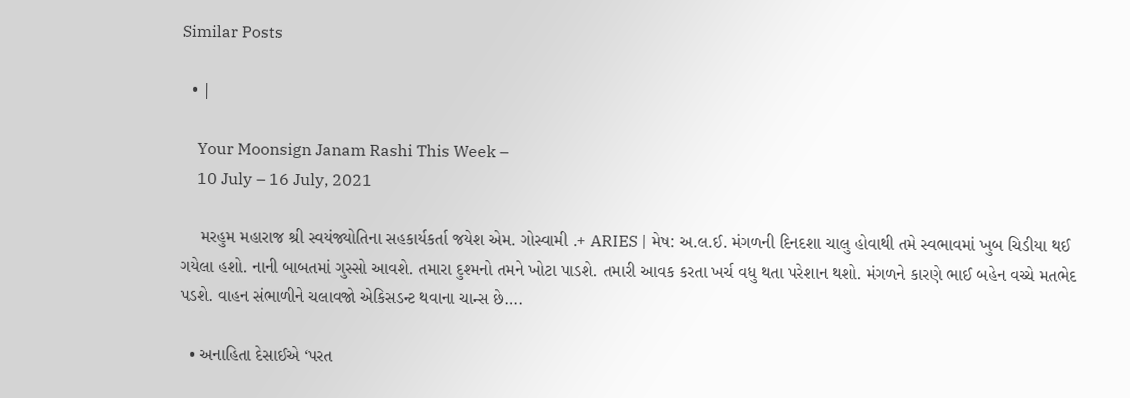Similar Posts

  • |

    Your Moonsign Janam Rashi This Week –
    10 July – 16 July, 2021

    મરહુમ મહારાજ શ્રી સ્વયંજ્યોતિના સહકાર્યકર્તા જયેશ એમ. ગોસ્વામી .+ ARIES | મેષ: અ.લ.ઈ. મંગળની દિનદશા ચાલુ હોવાથી તમે સ્વભાવમાં ખુબ ચિડીયા થઈ ગયેલા હશો. નાની બાબતમાં ગુસ્સો આવશે. તમારા દુશ્મનો તમને ખોટા પાડશે. તમારી આવક કરતા ખર્ચ વધુ થતા પરેશાન થશો. મંગળને કારણે ભાઈ બહેન વચ્ચે મતભેદ પડશે. વાહન સંભાળીને ચલાવજો એકિસડન્ટ થવાના ચાન્સ છે….

  • અનાહિતા દેસાઈએ ‘પરત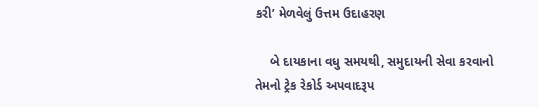કરી’ મેળવેલું ઉત્તમ ઉદાહરણ

    બે દાયકાના વધુ સમયથી, સમુદાયની સેવા કરવાનો તેમનો ટ્રેક રેકોર્ડ અપવાદરૂપ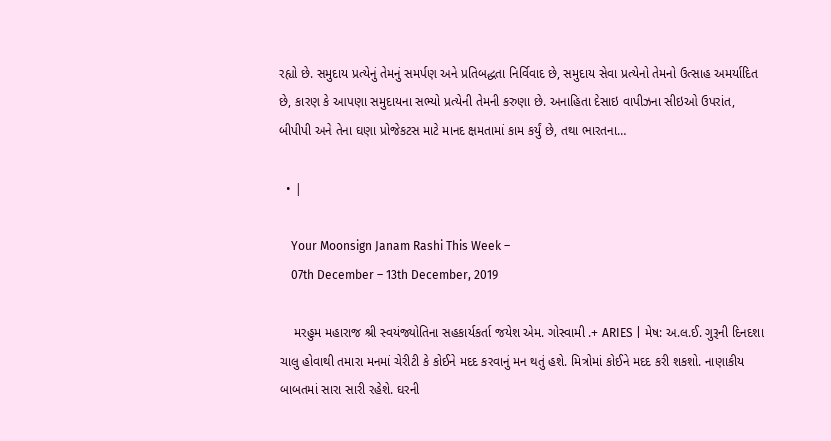રહ્યો છે. સમુદાય પ્રત્યેનું તેમનું સમર્પણ અને પ્રતિબદ્ધતા નિર્વિવાદ છે, સમુદાય સેવા પ્રત્યેનો તેમનો ઉત્સાહ અમર્યાદિત છે, કારણ કે આપણા સમુદાયના સભ્યો પ્રત્યેની તેમની કરુણા છે. અનાહિતા દેસાઇ વાપીઝના સીઇઓ ઉપરાંત, બીપીપી અને તેના ઘણા પ્રોજેકટસ માટે માનદ ક્ષમતામાં કામ કર્યું છે, તથા ભારતના…

  • |

    Your Moonsign Janam Rashi This Week –
    07th December – 13th December, 2019

    મરહુમ મહારાજ શ્રી સ્વયંજ્યોતિના સહકાર્યકર્તા જયેશ એમ. ગોસ્વામી .+ ARIES | મેષ: અ.લ.ઈ. ગુરૂની દિનદશા ચાલુ હોવાથી તમારા મનમાં ચેરીટી કે કોઈને મદદ કરવાનું મન થતું હશે. મિત્રોમાં કોઈને મદદ કરી શકશો. નાણાકીય બાબતમાં સારા સારી રહેશે. ઘરની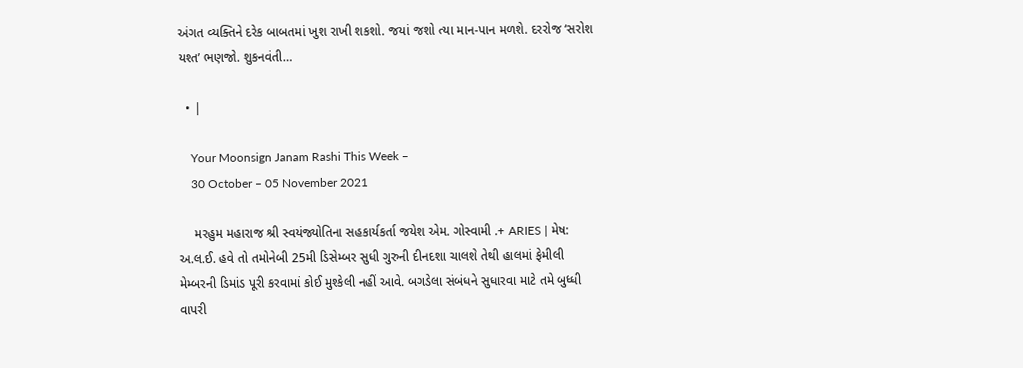અંગત વ્યક્તિને દરેક બાબતમાં ખુશ રાખી શકશો. જયાં જશો ત્યા માન-પાન મળશે. દરરોજ ‘સરોશ યશ્ત’ ભણજો. શુકનવંતી…

  • |

    Your Moonsign Janam Rashi This Week –
    30 October – 05 November 2021

    મરહુમ મહારાજ શ્રી સ્વયંજ્યોતિના સહકાર્યકર્તા જયેશ એમ. ગોસ્વામી .+ ARIES | મેષ: અ.લ.ઈ. હવે તો તમોનેબી 25મી ડિસેમ્બર સુધી ગુરુની દીનદશા ચાલશે તેથી હાલમાં ફેમીલી મેમ્બરની ડિમાંડ પૂરી કરવામાં કોઈ મુશ્કેલી નહીં આવે. બગડેલા સંબંધને સુધારવા માટે તમે બુધ્ધી વાપરી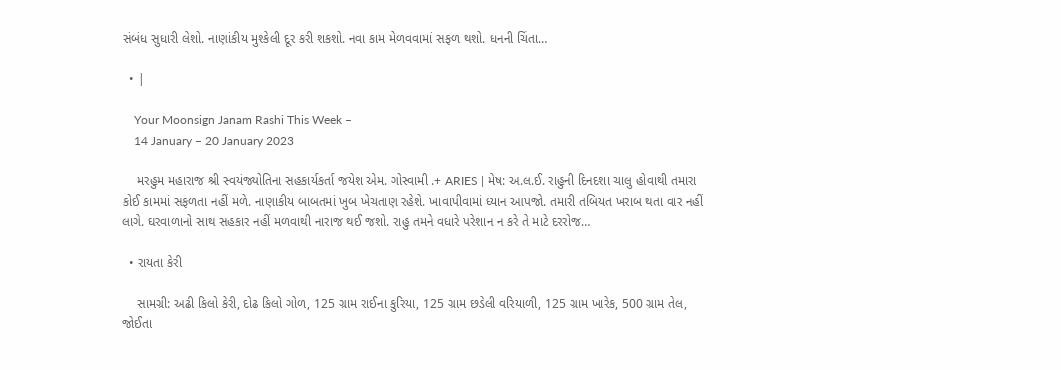સંબંધ સુધારી લેશો. નાણાંકીય મુશ્કેલી દૂર કરી શકશો. નવા કામ મેળવવામાં સફળ થશો. ધનની ચિંતા…

  • |

    Your Moonsign Janam Rashi This Week –
    14 January – 20 January 2023

    મરહુમ મહારાજ શ્રી સ્વયંજ્યોતિના સહકાર્યકર્તા જયેશ એમ. ગોસ્વામી .+ ARIES | મેષ: અ.લ.ઈ. રાહુની દિનદશા ચાલુ હોવાથી તમારા કોઈ કામમાં સફળતા નહીં મળે. નાણાકીય બાબતમાં ખુબ ખેચતાણ રહેશે. ખાવાપીવામાં ધ્યાન આપજો. તમારી તબિયત ખરાબ થતા વાર નહીં લાગે. ઘરવાળાનો સાથ સહકાર નહીં મળવાથી નારાજ થઈ જશો. રાહુ તમને વધારે પરેશાન ન કરે તે માટે દરરોજ…

  • રાયતા કેરી

    સામગ્રી: અઢી કિલો કેરી, દોઢ કિલો ગોળ, 125 ગ્રામ રાઈના કુરિયા, 125 ગ્રામ છડેલી વરિયાળી, 125 ગ્રામ ખારેક, 500 ગ્રામ તેલ, જોઈતા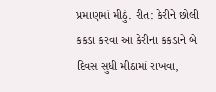પ્રમાણમાં મીઠું. રીત: કેરીને છોલી કકડા કરવા આ કેરીના કકડાને બે દિવસ સુધી મીઠામાં રાખવા,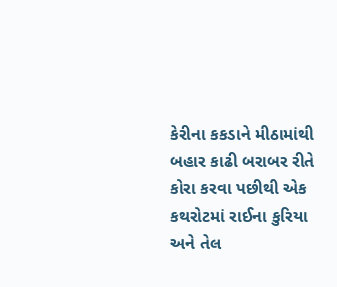કેરીના કકડાને મીઠામાંથી બહાર કાઢી બરાબર રીતે કોરા કરવા પછીથી એક કથરોટમાં રાઈના કુરિયા અને તેલ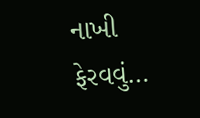નાખી ફેરવવું…